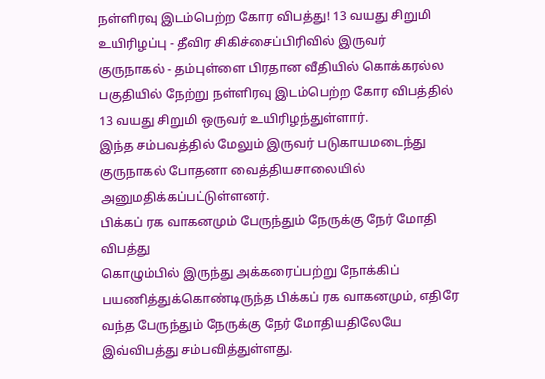நள்ளிரவு இடம்பெற்ற கோர விபத்து! 13 வயது சிறுமி உயிரிழப்பு - தீவிர சிகிச்சைப்பிரிவில் இருவர்
குருநாகல் - தம்புள்ளை பிரதான வீதியில் கொக்கரல்ல பகுதியில் நேற்று நள்ளிரவு இடம்பெற்ற கோர விபத்தில் 13 வயது சிறுமி ஒருவர் உயிரிழந்துள்ளார்.
இந்த சம்பவத்தில் மேலும் இருவர் படுகாயமடைந்து குருநாகல் போதனா வைத்தியசாலையில் அனுமதிக்கப்பட்டுள்ளனர்.
பிக்கப் ரக வாகனமும் பேருந்தும் நேருக்கு நேர் மோதி விபத்து
கொழும்பில் இருந்து அக்கரைப்பற்று நோக்கிப் பயணித்துக்கொண்டிருந்த பிக்கப் ரக வாகனமும், எதிரே வந்த பேருந்தும் நேருக்கு நேர் மோதியதிலேயே இவ்விபத்து சம்பவித்துள்ளது.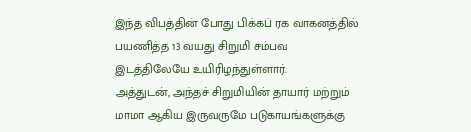இந்த விபத்தின் போது பிக்கப் ரக வாகனத்தில் பயணித்த 13 வயது சிறுமி சம்பவ இடத்திலேயே உயிரிழந்துள்ளார்.
அத்துடன், அந்தச் சிறுமியின் தாயார் மற்றும் மாமா ஆகிய இருவருமே படுகாயங்களுக்கு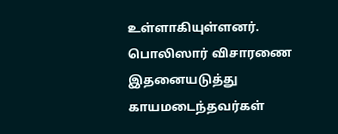உள்ளாகியுள்ளனர்.
பொலிஸார் விசாரணை
இதனையடுத்து காயமடைந்தவர்கள்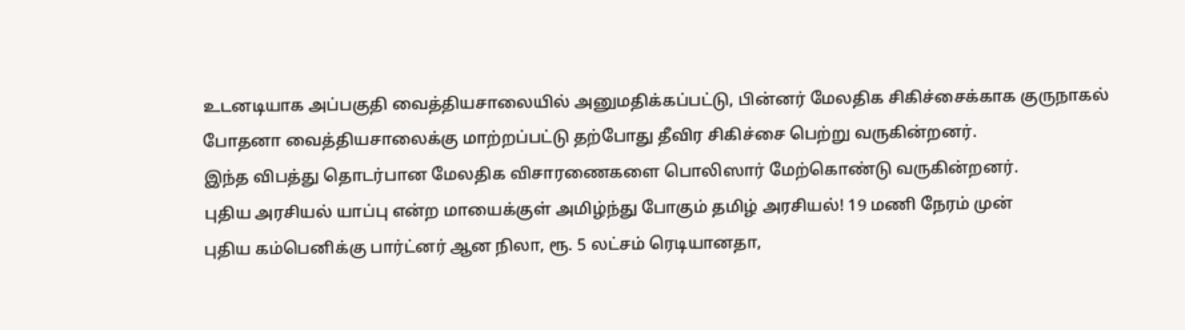உடனடியாக அப்பகுதி வைத்தியசாலையில் அனுமதிக்கப்பட்டு, பின்னர் மேலதிக சிகிச்சைக்காக குருநாகல் போதனா வைத்தியசாலைக்கு மாற்றப்பட்டு தற்போது தீவிர சிகிச்சை பெற்று வருகின்றனர்.
இந்த விபத்து தொடர்பான மேலதிக விசாரணைகளை பொலிஸார் மேற்கொண்டு வருகின்றனர்.
புதிய அரசியல் யாப்பு என்ற மாயைக்குள் அமிழ்ந்து போகும் தமிழ் அரசியல்! 19 மணி நேரம் முன்
புதிய கம்பெனிக்கு பார்ட்னர் ஆன நிலா, ரூ. 5 லட்சம் ரெடியானதா,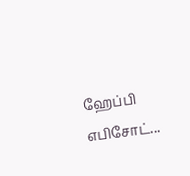ஹேப்பி எபிசோட்...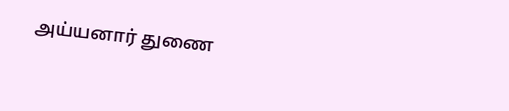அய்யனார் துணை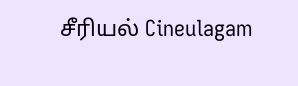சீரியல் Cineulagam